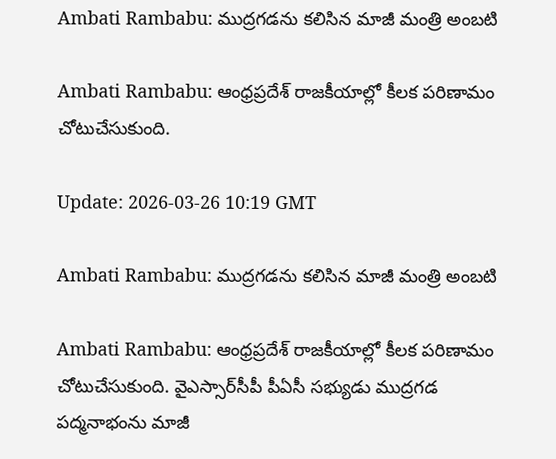Ambati Rambabu: ముద్రగడను కలిసిన మాజీ మంత్రి అంబటి

Ambati Rambabu: ఆంధ్రప్రదేశ్ రాజకీయాల్లో కీలక పరిణామం చోటుచేసుకుంది.

Update: 2026-03-26 10:19 GMT

Ambati Rambabu: ముద్రగడను కలిసిన మాజీ మంత్రి అంబటి

Ambati Rambabu: ఆంధ్రప్రదేశ్ రాజకీయాల్లో కీలక పరిణామం చోటుచేసుకుంది. వైఎస్సార్‌సీపీ పీఏసీ సభ్యుడు ముద్రగడ పద్మనాభంను మాజీ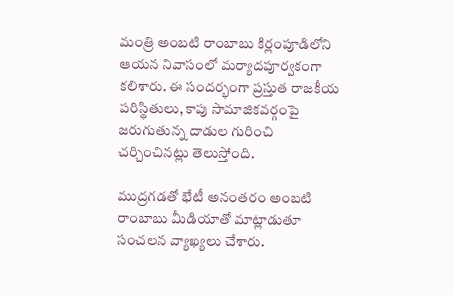మంత్రి అంబటి రాంబాబు కిర్లంపూడిలోని ఆయన నివాసంలో మర్యాదపూర్వకంగా కలిశారు. ఈ సందర్భంగా ప్రస్తుత రాజకీయ పరిస్థితులు, కాపు సామాజికవర్గంపై జరుగుతున్న దాడుల గురించి చర్చించినట్లు తెలుస్తోంది.

ముద్రగడతో భేటీ అనంతరం అంబటి రాంబాబు మీడియాతో మాట్లాడుతూ సంచలన వ్యాఖ్యలు చేశారు.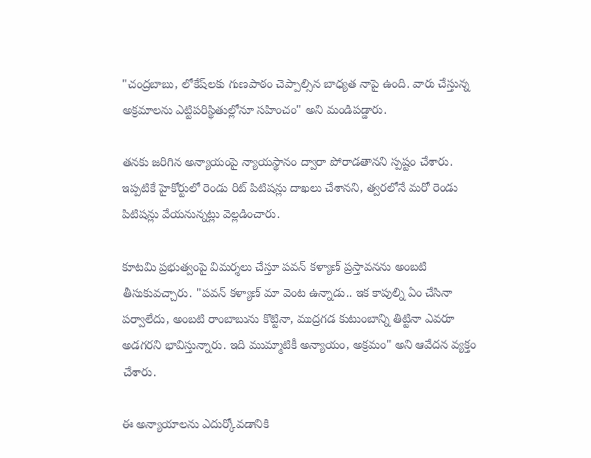"చంద్రబాబు, లోకేష్‌లకు గుణపాఠం చెప్పాల్సిన బాధ్యత నాపై ఉంది. వారు చేస్తున్న అక్రమాలను ఎట్టిపరిస్థితుల్లోనూ సహించం" అని మండిపడ్డారు.

తనకు జరిగిన అన్యాయంపై న్యాయస్థానం ద్వారా పోరాడతానని స్పష్టం చేశారు. ఇప్పటికే హైకోర్టులో రెండు రిట్ పిటిషన్లు దాఖలు చేశానని, త్వరలోనే మరో రెండు పిటిషన్లు వేయనున్నట్లు వెల్లడించారు.

కూటమి ప్రభుత్వంపై విమర్శలు చేస్తూ పవన్ కళ్యాణ్ ప్రస్తావనను అంబటి తీసుకువచ్చారు. "పవన్ కళ్యాణ్ మా వెంట ఉన్నాడు.. ఇక కాపుల్ని ఏం చేసినా పర్వాలేదు, అంబటి రాంబాబును కొట్టినా, ముద్రగడ కుటుంబాన్ని తిట్టినా ఎవరూ అడగరని భావిస్తున్నారు. ఇది ముమ్మాటికీ అన్యాయం, అక్రమం" అని ఆవేదన వ్యక్తం చేశారు.

ఈ అన్యాయాలను ఎదుర్కోవడానికి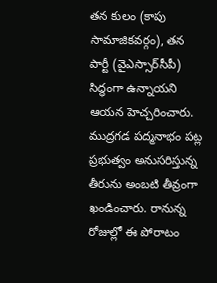తన కులం (కాపు సామాజికవర్గం), తన పార్టీ (వైఎస్సార్‌సీపీ) సిద్ధంగా ఉన్నాయని ఆయన హెచ్చరించారు. ముద్రగడ పద్మనాభం పట్ల ప్రభుత్వం అనుసరిస్తున్న తీరును అంబటి తీవ్రంగా ఖండించారు. రానున్న రోజుల్లో ఈ పోరాటం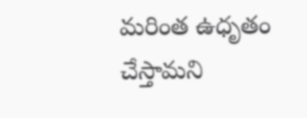మరింత ఉధృతం చేస్తామని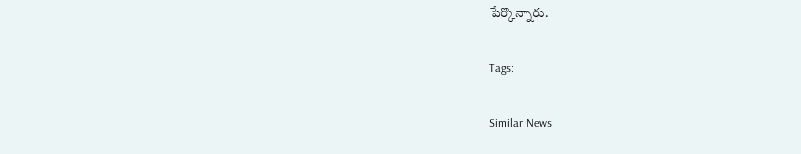పేర్కొన్నారు.

Tags:

Similar News